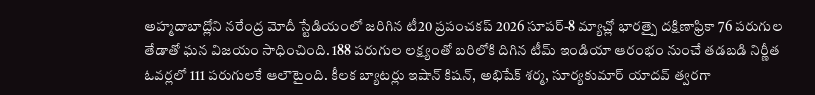అహ్మదాబాద్లోని నరేంద్ర మోదీ స్టేడియంలో జరిగిన టీ20 ప్రపంచకప్ 2026 సూపర్-8 మ్యాచ్లో భారత్పై దక్షిణాఫ్రికా 76 పరుగుల తేడాతో ఘన విజయం సాధించింది. 188 పరుగుల లక్ష్యంతో బరిలోకి దిగిన టీమ్ ఇండియా ఆరంభం నుంచే తడబడి నిర్ణీత ఓవర్లలో 111 పరుగులకే ఆలౌటైంది. కీలక బ్యాటర్లు ఇషాన్ కిషన్, అభిషేక్ శర్మ, సూర్యకుమార్ యాదవ్ త్వరగా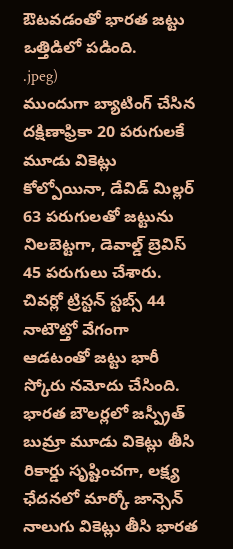ఔటవడంతో భారత జట్టు ఒత్తిడిలో పడింది.
.jpeg)
ముందుగా బ్యాటింగ్ చేసిన దక్షిణాఫ్రికా 20 పరుగులకే మూడు వికెట్లు కోల్పోయినా, డేవిడ్ మిల్లర్ 63 పరుగులతో జట్టును నిలబెట్టగా, డెవాల్డ్ బ్రెవిస్ 45 పరుగులు చేశారు. చివర్లో ట్రిస్టన్ స్టబ్స్ 44 నాటౌట్తో వేగంగా ఆడటంతో జట్టు భారీ స్కోరు నమోదు చేసింది. భారత బౌలర్లలో జస్ప్రీత్ బుమ్రా మూడు వికెట్లు తీసి రికార్డు సృష్టించగా, లక్ష్య ఛేదనలో మార్కో జాన్సెన్ నాలుగు వికెట్లు తీసి భారత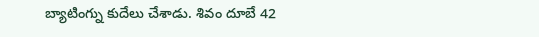బ్యాటింగ్ను కుదేలు చేశాడు. శివం దూబే 42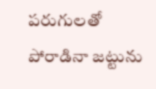పరుగులతో పోరాడినా జట్టును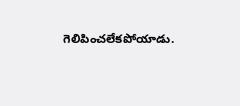గెలిపించలేకపోయాడు.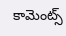కామెంట్స్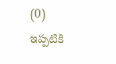(0)
ఇప్పటికి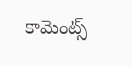కామెంట్స్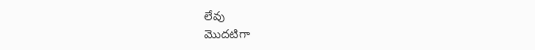లేవు
మొదటిగా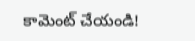కామెంట్ చేయండి!